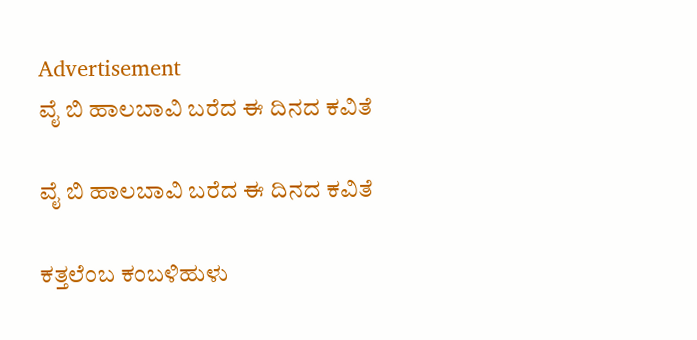Advertisement
ವೈ ಬಿ ಹಾಲಬಾವಿ ಬರೆದ ಈ ದಿನದ ಕವಿತೆ

ವೈ ಬಿ ಹಾಲಬಾವಿ ಬರೆದ ಈ ದಿನದ ಕವಿತೆ

ಕತ್ತಲೆಂಬ ಕಂಬಳಿಹುಳು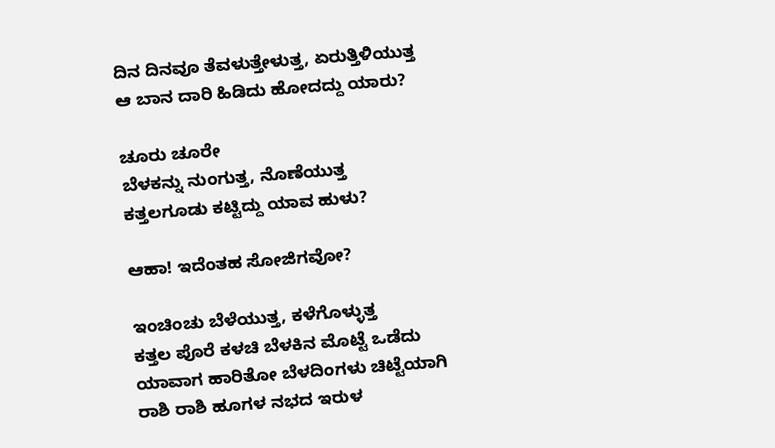ದಿನ ದಿನವೂ ತೆವಳುತ್ತೇಳುತ್ತ, ಏರುತ್ತಿಳಿಯುತ್ತ
ಆ ಬಾನ ದಾರಿ ಹಿಡಿದು ಹೋದದ್ದು ಯಾರು?

ಚೂರು ಚೂರೇ
ಬೆಳಕನ್ನು ನುಂಗುತ್ತ, ನೊಣೆಯುತ್ತ
ಕತ್ತಲಗೂಡು ಕಟ್ಟಿದ್ದು ಯಾವ ಹುಳು?

ಆಹಾ! ಇದೆಂತಹ ಸೋಜಿಗವೋ?

ಇಂಚಿಂಚು ಬೆಳೆಯುತ್ತ, ಕಳೆಗೊಳ್ಳುತ್ತ
ಕತ್ತಲ ಪೊರೆ ಕಳಚಿ ಬೆಳಕಿನ ಮೊಟ್ಟೆ ಒಡೆದು
ಯಾವಾಗ ಹಾರಿತೋ ಬೆಳದಿಂಗಳು ಚಿಟ್ಟೆಯಾಗಿ
ರಾಶಿ ರಾಶಿ ಹೂಗಳ ನಭದ ಇರುಳ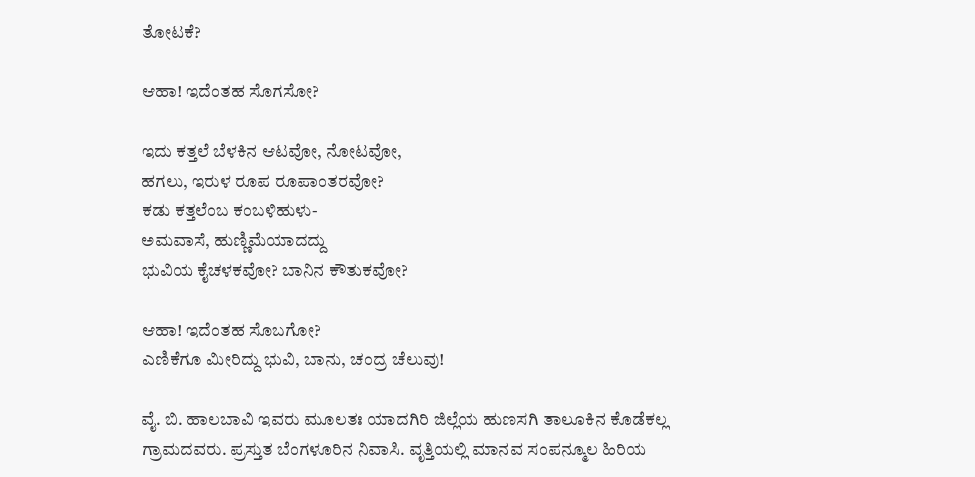ತೋಟಕೆ?

ಆಹಾ! ಇದೆಂತಹ ಸೊಗಸೋ?

ಇದು ಕತ್ತಲೆ ಬೆಳಕಿನ ಆಟವೋ, ನೋಟವೋ,
ಹಗಲು, ಇರುಳ ರೂಪ ರೂಪಾಂತರವೋ?
ಕಡು ಕತ್ತಲೆಂಬ ಕಂಬಳಿಹುಳು-
ಅಮವಾಸೆ, ಹುಣ್ಣಿಮೆಯಾದದ್ದು
ಭುವಿಯ ಕೈಚಳಕವೋ? ಬಾನಿನ ಕೌತುಕವೋ?

ಆಹಾ! ಇದೆಂತಹ ಸೊಬಗೋ?
ಎಣಿಕೆಗೂ ಮೀರಿದ್ದು ಭುವಿ, ಬಾನು, ಚಂದ್ರ ಚೆಲುವು!

ವೈ. ಬಿ. ಹಾಲಬಾವಿ ಇವರು ಮೂಲತಃ ಯಾದಗಿರಿ ಜಿಲ್ಲೆಯ ಹುಣಸಗಿ ತಾಲೂಕಿನ ಕೊಡೆಕಲ್ಲ ಗ್ರಾಮದವರು. ಪ್ರಸ್ತುತ ಬೆಂಗಳೂರಿನ ನಿವಾಸಿ. ವೃತ್ತಿಯಲ್ಲಿ ಮಾನವ ಸಂಪನ್ಮೂಲ ಹಿರಿಯ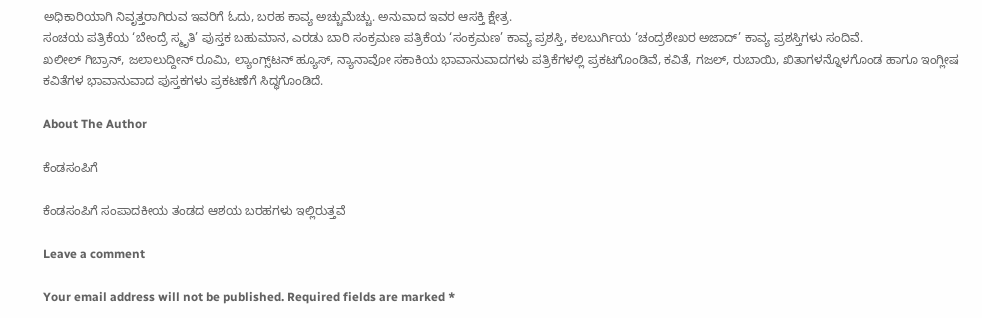ಅಧಿಕಾರಿಯಾಗಿ ನಿವೃತ್ತರಾಗಿರುವ ಇವರಿಗೆ ಓದು, ಬರಹ ಕಾವ್ಯ ಅಚ್ಚುಮೆಚ್ಚು. ಅನುವಾದ ಇವರ ಆಸಕ್ತಿ ಕ್ಷೇತ್ರ.
ಸಂಚಯ ಪತ್ರಿಕೆಯ ‘ಬೇಂದ್ರೆ ಸ್ಮೃತಿ’ ಪುಸ್ತಕ ಬಹುಮಾನ, ಎರಡು ಬಾರಿ ಸಂಕ್ರಮಣ ಪತ್ರಿಕೆಯ ‘ಸಂಕ್ರಮಣ’ ಕಾವ್ಯ ಪ್ರಶಸ್ತಿ, ಕಲಬುರ್ಗಿಯ ‘ಚಂದ್ರಶೇಖರ ಅಜಾದ್’ ಕಾವ್ಯ ಪ್ರಶಸ್ತಿಗಳು ಸಂದಿವೆ.
ಖಲೀಲ್ ಗಿಬ್ರಾನ್, ಜಲಾಲುದ್ದೀನ್ ರೂಮಿ, ಲ್ಯಾಂಗ್ಸ್‌ಟನ್ ಹ್ಯೂಸ್, ನ್ಯಾನಾವೋ ಸಕಾಕಿಯ ಭಾವಾನುವಾದಗಳು ಪತ್ರಿಕೆಗಳಲ್ಲಿ ಪ್ರಕಟಗೊಂಡಿವೆ, ಕವಿತೆ, ಗಜಲ್, ರುಬಾಯಿ, ಖಿತಾಗಳನ್ನೊಳಗೊಂಡ ಹಾಗೂ ಇಂಗ್ಲೀಷ ಕವಿತೆಗಳ ಭಾವಾನುವಾದ ಪುಸ್ತಕಗಳು ಪ್ರಕಟಣೆಗೆ ಸಿದ್ಧಗೊಂಡಿದೆ.

About The Author

ಕೆಂಡಸಂಪಿಗೆ

ಕೆಂಡಸಂಪಿಗೆ ಸಂಪಾದಕೀಯ ತಂಡದ ಆಶಯ ಬರಹಗಳು ಇಲ್ಲಿರುತ್ತವೆ

Leave a comment

Your email address will not be published. Required fields are marked *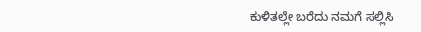ಕುಳಿತಲ್ಲೇ ಬರೆದು ನಮಗೆ ಸಲ್ಲಿಸಿ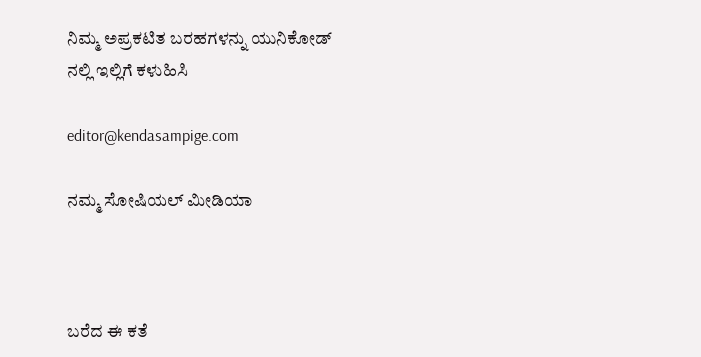ನಿಮ್ಮ ಅಪ್ರಕಟಿತ ಬರಹಗಳನ್ನು ಯುನಿಕೋಡ್ ನಲ್ಲಿ ಇಲ್ಲಿಗೆ ಕಳುಹಿಸಿ

editor@kendasampige.com

ನಮ್ಮ ಸೋಷಿಯಲ್‌ ಮೀಡಿಯಾ



ಬರೆದ ಈ ಕತೆ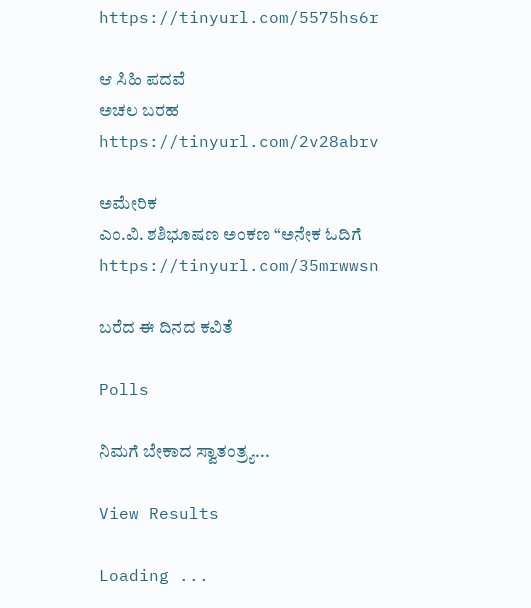https://tinyurl.com/5575hs6r

ಆ ಸಿಹಿ ಪದವೆ
ಅಚಲ ಬರಹ
https://tinyurl.com/2v28abrv

ಅಮೇರಿಕ
ಎಂ.ವಿ. ಶಶಿಭೂಷಣ ಅಂಕಣ “ಅನೇಕ ಓದಿಗೆ
https://tinyurl.com/35mrwwsn

ಬರೆದ ಈ ದಿನದ ಕವಿತೆ

Polls

ನಿಮಗೆ ಬೇಕಾದ ಸ್ವಾತಂತ್ರ್ಯ...

View Results

Loading ...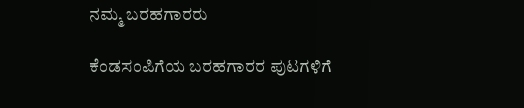ನಮ್ಮ ಬರಹಗಾರರು

ಕೆಂಡಸಂಪಿಗೆಯ ಬರಹಗಾರರ ಪುಟಗಳಿಗೆ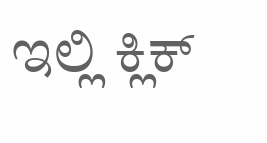ಇಲ್ಲಿ ಕ್ಲಿಕ್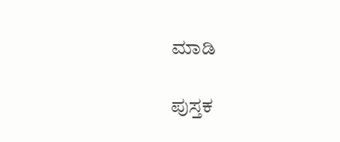ಮಾಡಿ

ಪುಸ್ತಕ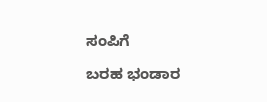ಸಂಪಿಗೆ

ಬರಹ ಭಂಡಾರ